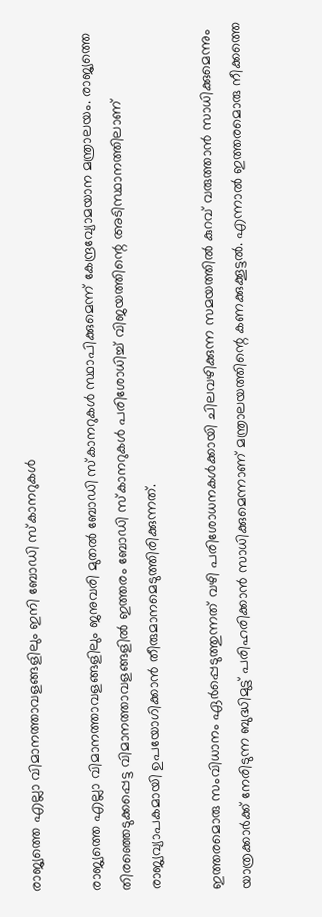രാജ്യത്തെ എല്ലാ വിമാനത്താവളങ്ങളിലും ഇനി ബോഡി സ്കാനറുകള്‍

രാജ്യത്തെ എല്ലാ വിമാനത്താവളങ്ങളിലും ജനുവരി മുതല്‍ ബോഡി സ്കാനറുകള്‍ സ്ഥാപിക്കുമെന്ന് കേന്ദ്രവ്യോമയാന മന്ത്രാലയം. രാജ്യത്തെ തിരഞ്ഞെടുക്കപ്പെട്ട വിമാനത്താവളങ്ങളില്‍ ഇത്തരം ബോഡി സ്കാനറുകള്‍ പരിശോധിച്ച് വിജയത്തിന്റെ അടിസ്ഥാനത്തിലാണ് രാജ്യവ്യാപകമായി ഉപയോഗിക്കാന്‍ തീരുമാനമെടുത്തിരിക്കുന്നത്.

ഇത്തരമൊരു സംവിധാനം ഏര്‍പ്പെടുത്തുന്നത് വഴി പരിശോധനകള്‍ക്കായി ചിലവഴിക്കുന്ന സമയത്തില്‍ കുറവ് വരുത്താന്‍ സാധിക്കുമെന്നും യാത്രക്കാര്‍ക്ക് നേരിടുന്ന ബുദ്ധിമുട്ട് പരിഹരിക്കാന്‍ സാധിക്കുമെന്നാണ് മന്ത്രാലയത്തിന്റെ കണക്കുക്കൂട്ടല്‍. എന്നാല്‍ ഇത്തരമൊരു നീക്കത്തെ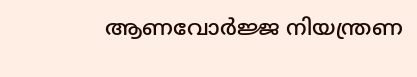ആണവോര്‍ജ്ജ നിയന്ത്രണ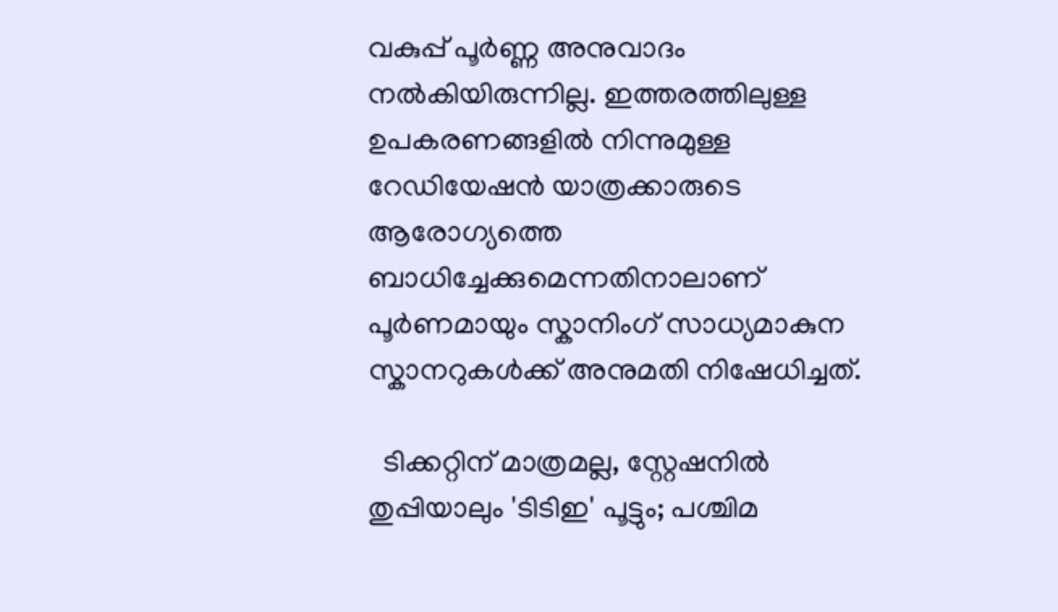വകുപ്പ് പൂര്‍ണ്ണ അനുവാദം നല്‍കിയിരുന്നില്ല. ഇത്തരത്തിലുള്ള ഉപകരണങ്ങളില്‍ നിന്നുമുള്ള റേഡിയേഷന്‍ യാത്രക്കാരുടെ ആരോഗ്യത്തെ ബാധിച്ചേക്കുമെന്നതിനാലാണ് പൂര്‍ണമായും സ്കാനിംഗ് സാധ്യമാകുന സ്കാനറുകള്‍ക്ക് അനുമതി നിഷേധിച്ചത്.

  ടിക്കറ്റിന് മാത്രമല്ല, സ്റ്റേഷനിൽ തുപ്പിയാലും 'ടിടിഇ' പൂട്ടും; പശ്ചിമ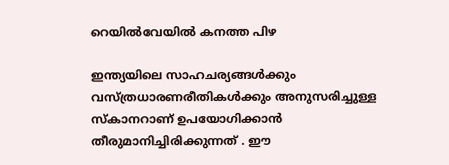റെയിൽവേയിൽ കനത്ത പിഴ

ഇന്ത്യയിലെ സാഹചര്യങ്ങള്‍ക്കും വസ്ത്രധാരണരീതികള്‍ക്കും അനുസരിച്ചുള്ള സ്കാനറാണ് ഉപയോഗിക്കാന്‍ തീരുമാനിച്ചിരിക്കുന്നത് . ഈ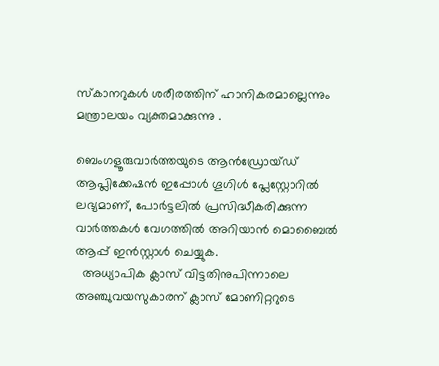സ്കാനറുകള്‍ ശരീരത്തിന് ഹാനികരമാല്ലെന്നും മന്ത്രാലയം വ്യക്തമാക്കുന്നു .

ബെംഗളൂരുവാർത്തയുടെ ആൻഡ്രോയ്ഡ് ആപ്ലിക്കേഷൻ ഇപ്പോൾ ഗൂഗിൾ പ്ലേസ്റ്റോറിൽ ലഭ്യമാണ്, പോർട്ടലിൽ പ്രസിദ്ധീകരിക്കുന്ന വാർത്തകൾ വേഗത്തിൽ അറിയാൻ മൊബൈൽ ആപ്പ് ഇൻസ്റ്റാൾ ചെയ്യുക.
  അധ്യാപിക ക്ലാസ് വിട്ടതിനുപിന്നാലെ അഞ്ചുവയസുകാരന് ക്ലാസ് മോണിറ്ററുടെ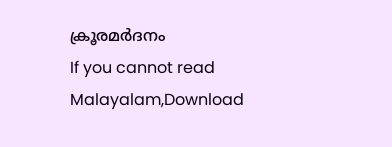ക്രൂരമർദനം
If you cannot read Malayalam,Download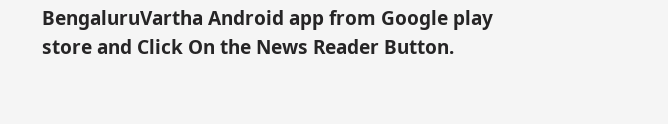BengaluruVartha Android app from Google play store and Click On the News Reader Button.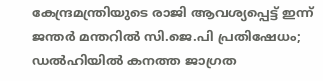കേന്ദ്രമന്ത്രിയുടെ രാജി ആവശ്യപ്പെട്ട് ഇന്ന് ജന്തർ മന്തറിൽ സി.ജെ.പി പ്രതിഷേധം; ഡൽഹിയിൽ കനത്ത ജാഗ്രത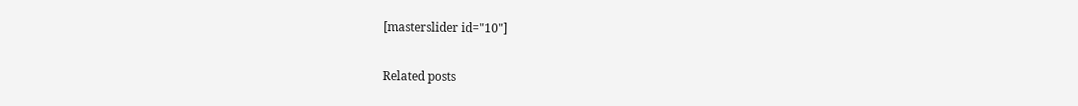[masterslider id="10"]

Related posts